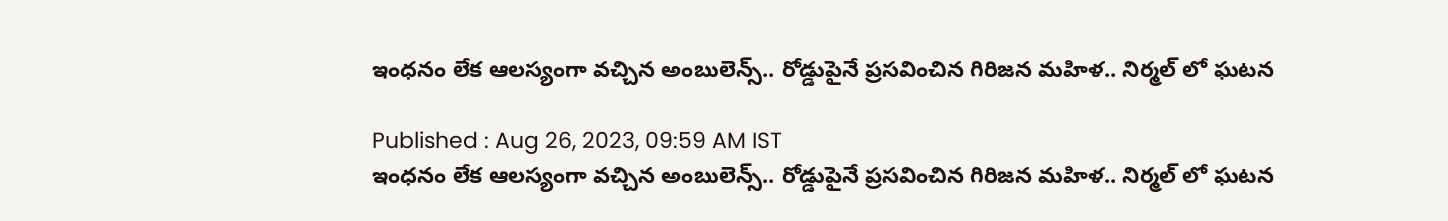ఇంధనం లేక ఆలస్యంగా వచ్చిన అంబులెన్స్.. రోడ్డుపైనే ప్రసవించిన గిరిజన మహిళ.. నిర్మల్ లో ఘటన

Published : Aug 26, 2023, 09:59 AM IST
ఇంధనం లేక ఆలస్యంగా వచ్చిన అంబులెన్స్.. రోడ్డుపైనే ప్రసవించిన గిరిజన మహిళ.. నిర్మల్ లో ఘటన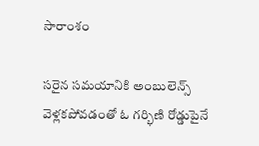సారాంశం

సరైన సమయానికి అంబులెన్స్ వెళ్లకపోవడంతో ఓ గర్భిణి రోడ్డుపైనే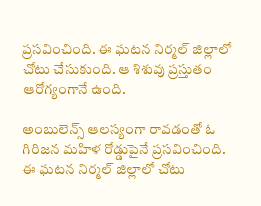ప్రసవించింది. ఈ ఘటన నిర్మల్ జిల్లాలో చోటు చేసుకుంది. ఆ శిశువు ప్రస్తుతం ఆరోగ్యంగానే ఉంది.

అంబులెన్స్ ఆలస్యంగా రావడంతో ఓ గిరిజన మహిళ రోడ్డుపైనే ప్రసవించింది. ఈ ఘటన నిర్మల్ జిల్లాలో చోటు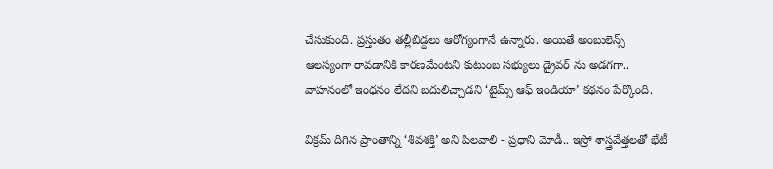చేసుకుంది. ప్రస్తుతం తల్లీబిడ్దలు ఆరోగ్యంగానే ఉన్నారు. అయితే అంబులెన్స్ ఆలస్యంగా రావడానికి కారణమేంటని కుటుంబ సభ్యులు డ్రైవర్ ను అడగగా.. వాహనంలో ఇంధనం లేదని బదులిచ్చాడని ‘టైమ్స్ ఆఫ్ ఇండియా’ కథనం పేర్కొంది.

విక్రమ్ దిగిన ప్రాంతాన్ని ‘శివశక్తి’ అని పిలవాలి - ప్రధాని మోడీ.. ఇస్రో శాస్త్రవేత్తలతో భేటీ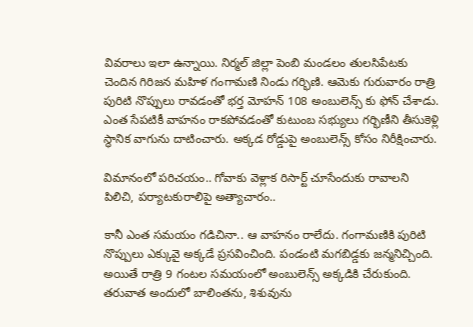వివరాలు ఇలా ఉన్నాయి. నిర్మల్ జిల్లా పెంబి మండలం తులసిపేటకు చెందిన గిరిజన మహిళ గంగామణి నిండు గర్భిణి. ఆమెకు గురువారం రాత్రి పురిటి నొప్పులు రావడంతో భర్త మోహన్ 108 అంబులెన్స్ కు ఫోన్ చేశాడు. ఎంత సేపటికీ వాహనం రాకపోవడంతో కుటుంబ సభ్యులు గర్భిణీని తీసుకెళ్లి స్థానిక వాగును దాటించారు. అక్కడ రోడ్డుపై అంబులెన్స్ కోసం నిరీక్షించారు.

విమానంలో పరిచయం.. గోవాకు వెళ్లాక రిసార్ట్ చూసేందుకు రావాలని పిలిచి, పర్యాటకురాలిపై అత్యాచారం..

కానీ ఎంత సమయం గడిచినా.. ఆ వాహనం రాలేదు. గంగామణికి పురిటి నొప్పులు ఎక్కువై అక్కడే ప్రసవించింది. పండంటి మగబిడ్డకు జన్మనిచ్చింది. అయితే రాత్రి 9 గంటల సమయంలో అంబులెన్స్ అక్కడికి చేరుకుంది. తరువాత అందులో బాలింతను, శిశువును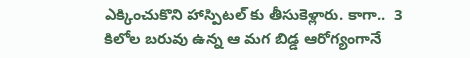ఎక్కించుకొని హాస్పిటల్ కు తీసుకెళ్లారు. కాగా..  3 కిలోల బరువు ఉన్న ఆ మగ బిడ్డ ఆరోగ్యంగానే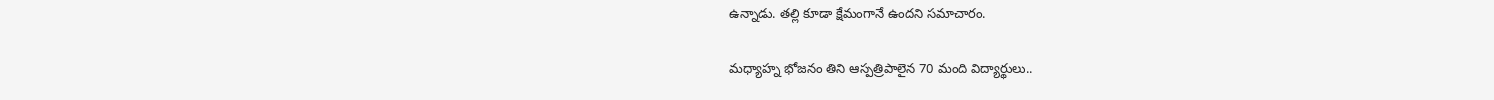ఉన్నాడు. తల్లి కూడా క్షేమంగానే ఉందని సమాచారం.

మధ్యాహ్న భోజనం తిని ఆస్ప‌త్రిపాలైన 70 మంది విద్యార్థులు..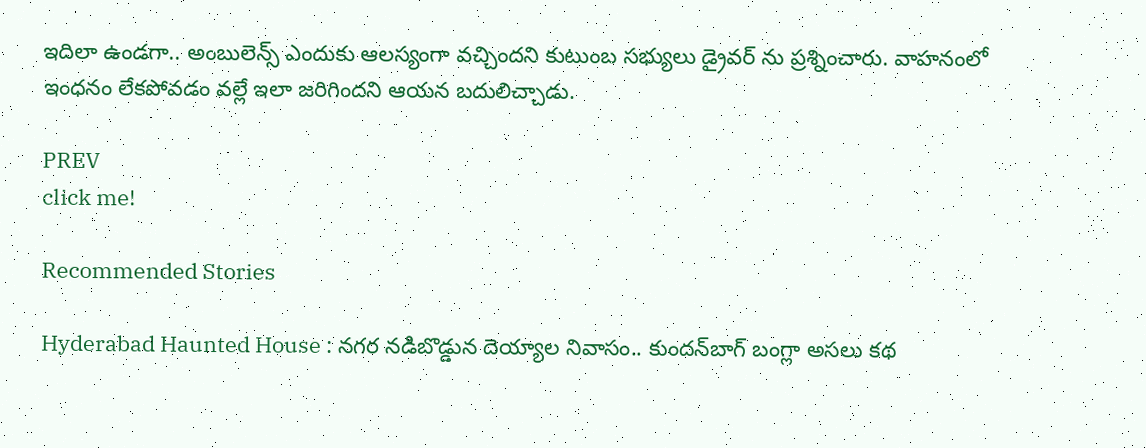ఇదిలా ఉండగా.. అంబులెన్స్ ఎందుకు ఆలస్యంగా వచ్చిందని కుటుంబ సభ్యులు డ్రైవర్ ను ప్రశ్నించారు. వాహనంలో ఇంధనం లేకపోవడం వల్లే ఇలా జరిగిందని ఆయన బదులిచ్చాడు.

PREV
click me!

Recommended Stories

Hyderabad Haunted House : నగర నడిబొడ్డున దెయ్యాల నివాసం.. కుందన్‌బాగ్‌ బంగ్లా అసలు కథ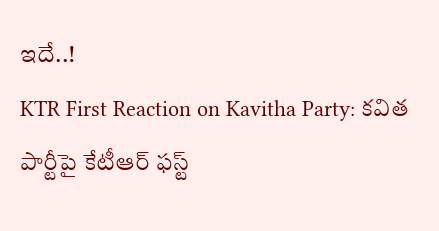ఇదే..!
KTR First Reaction on Kavitha Party: కవిత పార్టీపై కేటీఆర్‌ ఫస్ట్‌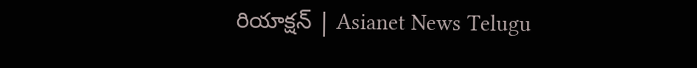రియాక్షన్‌ | Asianet News Telugu